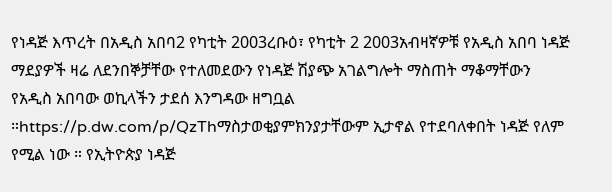የነዳጅ እጥረት በአዲስ አበባ2 የካቲት 2003ረቡዕ፣ የካቲት 2 2003አብዛኛዎቹ የአዲስ አበባ ነዳጅ ማደያዎች ዛሬ ለደንበኞቻቸው የተለመደውን የነዳጅ ሽያጭ አገልግሎት ማስጠት ማቆማቸውን የአዲስ አበባው ወኪላችን ታደሰ እንግዳው ዘግቧል ።https://p.dw.com/p/QzThማስታወቂያምክንያታቸውም ኢታኖል የተደባለቀበት ነዳጅ የለም የሚል ነው ። የኢትዮጵያ ነዳጅ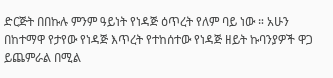ድርጅት በበኩሉ ምንም ዓይነት የነዳጅ ዕጥረት የለም ባይ ነው ። አሁን በከተማዋ የታየው የነዳጅ እጥረት የተከሰተው የነዳጅ ዘይት ኩባንያዎች ዋጋ ይጨምራል በሚል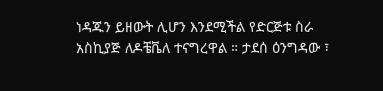ነዳጁን ይዘውት ሊሆን እንደሚችል የድርጅቱ ስራ አስኪያጅ ለዶቼቬለ ተናግረዋል ። ታደሰ ዕንግዳው ፣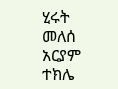ሂሩት መለሰ አርያም ተክሌ